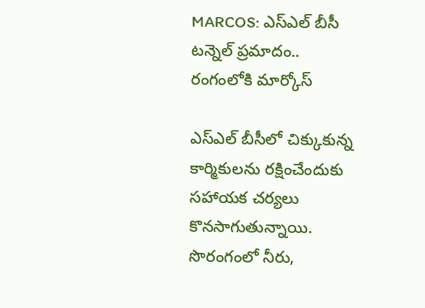MARCOS: ఎస్ఎల్ బీసీ టన్నెల్ ప్రమాదం.. రంగంలోకి మార్కోస్

ఎస్‌ఎల్ బీసీలో చిక్కుకున్న కార్మికులను రక్షించేందుకు సహాయక చర్యలు కొనసాగుతున్నాయి. సొరంగంలో నీరు,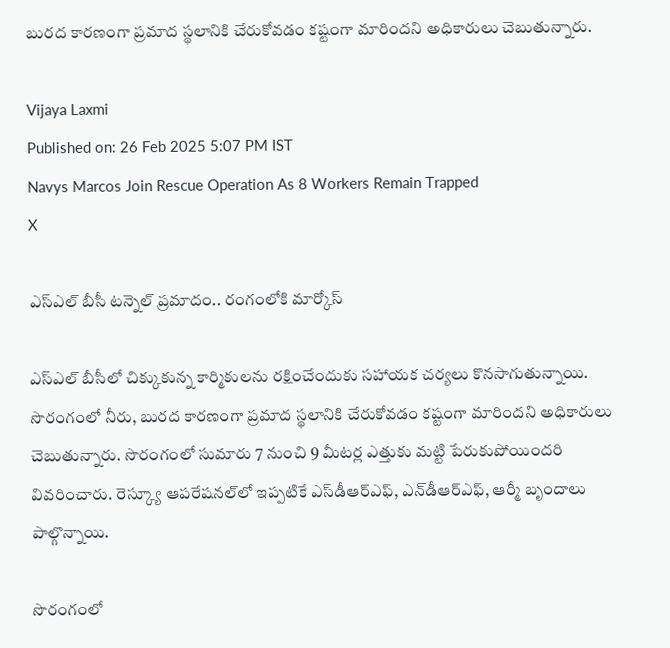బురద కారణంగా ప్రమాద స్థలానికి చేరుకోవడం కష్టంగా మారిందని అధికారులు చెబుతున్నారు.

Vijaya Laxmi
Published on: 26 Feb 2025 5:07 PM IST
Navys Marcos Join Rescue Operation As 8 Workers Remain Trapped
X

ఎస్ఎల్ బీసీ టన్నెల్ ప్రమాదం.. రంగంలోకి మార్కోస్

ఎస్‌ఎల్ బీసీలో చిక్కుకున్న కార్మికులను రక్షించేందుకు సహాయక చర్యలు కొనసాగుతున్నాయి. సొరంగంలో నీరు, బురద కారణంగా ప్రమాద స్థలానికి చేరుకోవడం కష్టంగా మారిందని అధికారులు చెబుతున్నారు. సొరంగంలో సుమారు 7 నుంచి 9 మీటర్ల ఎత్తుకు మట్టి పేరుకుపోయిందరి వివరించారు. రెస్క్యూ ఆపరేషనల్‌లో ఇప్పటికే ఎస్‌డీఆర్ఎఫ్, ఎన్‌డీఆర్ఎఫ్, ఆర్మీ బృందాలు పాల్గొన్నాయి.

సొరంగంలో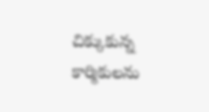చిక్కుకున్న కార్మికులను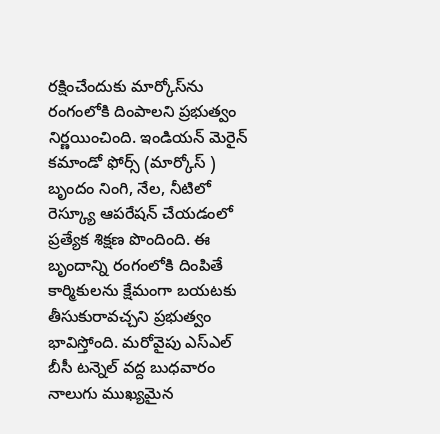రక్షించేందుకు మార్కోస్‌ను రంగంలోకి దింపాలని ప్రభుత్వం నిర్ణయించింది. ఇండియన్ మెరైన్ కమాండో ఫోర్స్ (మార్కోస్ ) బృందం నింగి, నేల, నీటిలో రెస్క్యూ ఆపరేషన్ చేయడంలో ప్రత్యేక శిక్షణ పొందింది. ఈ బృందాన్ని రంగంలోకి దింపితే కార్మికులను క్షేమంగా బయటకు తీసుకురావచ్చని ప్రభుత్వం భావిస్తోంది. మరోవైపు ఎస్‌ఎల్ బీసీ టన్నెల్ వద్ద బుధవారం నాలుగు ముఖ్యమైన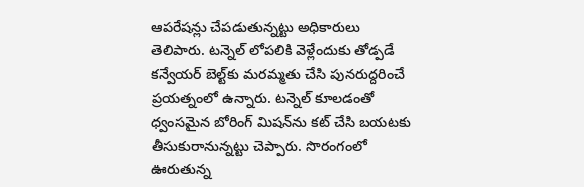ఆపరేషన్లు చేపడుతున్నట్టు అధికారులు తెలిపారు. టన్నెల్ లోపలికి వెళ్లేందుకు తోడ్పడే కన్వేయర్ బెల్ట్‌కు మరమ్మతు చేసి పునరుద్దరించే ప్రయత్నంలో ఉన్నారు. టన్నెల్ కూలడంతో ధ్వంసమైన బోరింగ్ మిషన్‌ను కట్ చేసి బయటకు తీసుకురానున్నట్టు చెప్పారు. సొరంగంలో ఊరుతున్న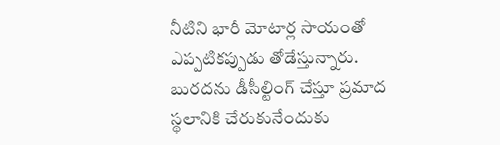నీటిని భారీ మోటార్ల సాయంతో ఎప్పటికప్పుడు తోడేస్తున్నారు. బురదను డీసీల్టింగ్ చేస్తూ ప్రమాద స్థలానికి చేరుకునేందుకు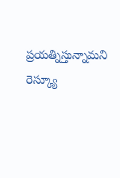ప్రయత్నిస్తున్నామని రెస్క్యూ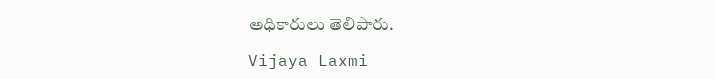అధికారులు తెలిపారు.

Vijaya Laxmi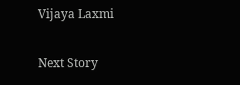Vijaya Laxmi

Next Story